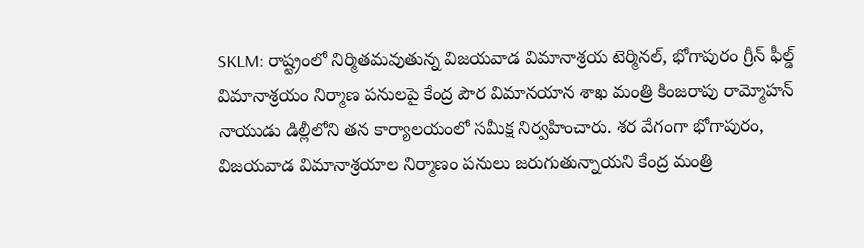SKLM: రాష్ట్రంలో నిర్మితమవుతున్న విజయవాడ విమానాశ్రయ టెర్మినల్, భోగాపురం గ్రీన్ ఫీల్డ్ విమానాశ్రయం నిర్మాణ పనులపై కేంద్ర పౌర విమానయాన శాఖ మంత్రి కింజరాపు రామ్మోహన్ నాయుడు డిల్లీలోని తన కార్యాలయంలో సమీక్ష నిర్వహించారు. శర వేగంగా భోగాపురం, విజయవాడ విమానాశ్రయాల నిర్మాణం పనులు జరుగుతున్నాయని కేంద్ర మంత్రి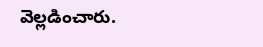వెల్లడించారు.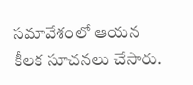సమావేశంలో ఆయన కీలక సూచనలు చేసారు.